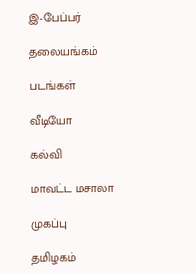இ-பேப்பர்

தலையங்கம்

படங்கள்

வீடியோ

கல்வி

மாவட்ட மசாலா

முகப்பு

தமிழகம்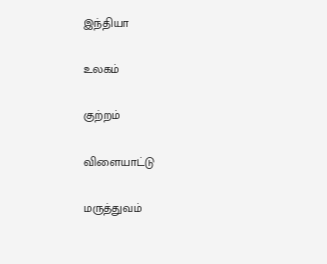இந்தியா

உலகம்

குற்றம்

விளையாட்டு

மருத்துவம்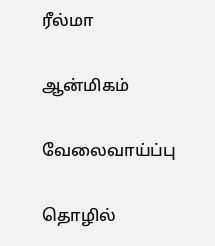ரீல்மா

ஆன்மிகம்

வேலைவாய்ப்பு

தொழில்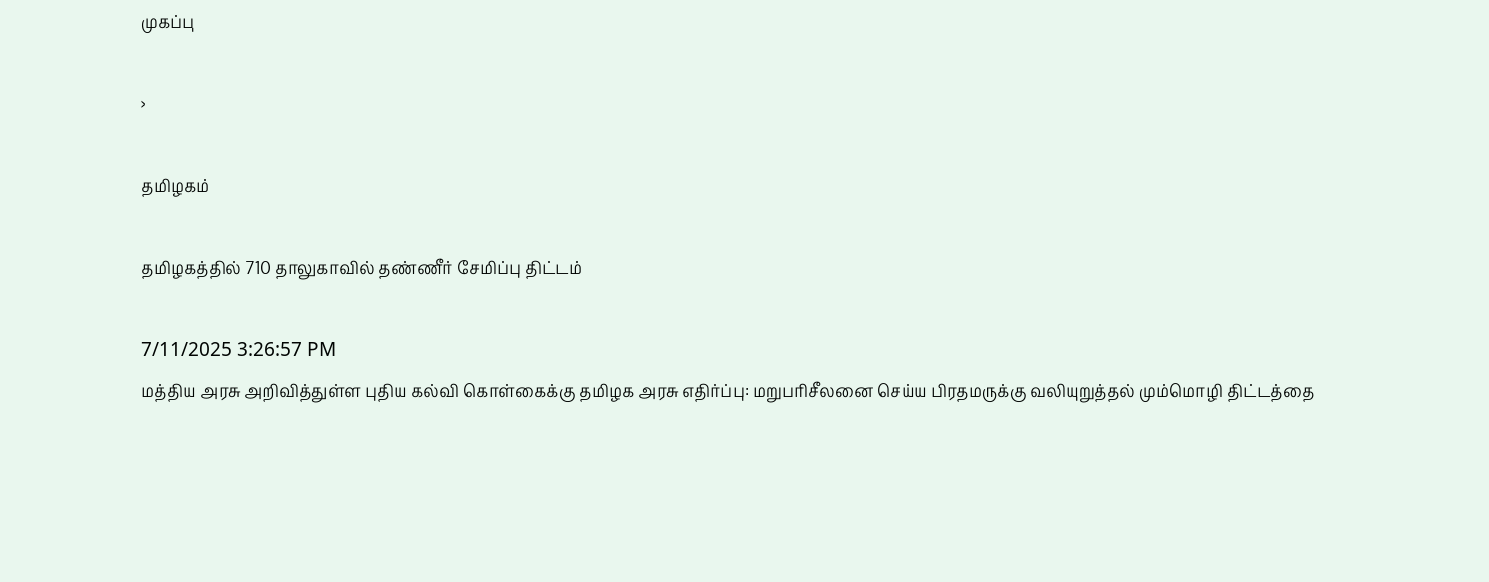முகப்பு

›

தமிழகம்

தமிழகத்தில் 710 தாலுகாவில் தண்ணீர் சேமிப்பு திட்டம்

7/11/2025 3:26:57 PM
மத்திய அரசு அறிவித்துள்ள புதிய கல்வி கொள்கைக்கு தமிழக அரசு எதிர்ப்பு: மறுபரிசீலனை செய்ய பிரதமருக்கு வலியுறுத்தல் மும்மொழி திட்டத்தை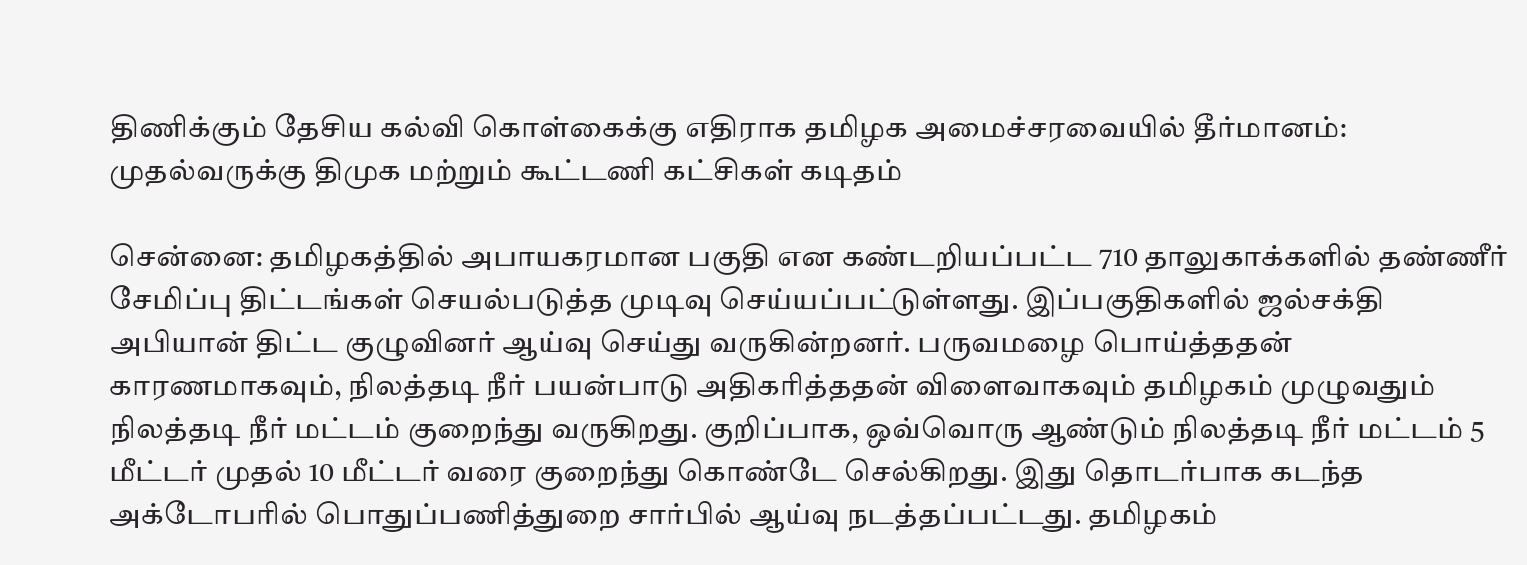திணிக்கும் தேசிய கல்வி கொள்கைக்கு எதிராக தமிழக அமைச்சரவையில் தீர்மானம்: முதல்வருக்கு திமுக மற்றும் கூட்டணி கட்சிகள் கடிதம்

சென்னை: தமிழகத்தில் அபாயகரமான பகுதி என கண்டறியப்பட்ட 710 தாலுகாக்களில் தண்ணீர் சேமிப்பு திட்டங்கள் செயல்படுத்த முடிவு செய்யப்பட்டுள்ளது. இப்பகுதிகளில் ஜல்சக்தி அபியான் திட்ட குழுவினர் ஆய்வு செய்து வருகின்றனர். பருவமழை பொய்த்ததன் காரணமாகவும், நிலத்தடி நீர் பயன்பாடு அதிகரித்ததன் விளைவாகவும் தமிழகம் முழுவதும் நிலத்தடி நீர் மட்டம் குறைந்து வருகிறது. குறிப்பாக, ஒவ்வொரு ஆண்டும் நிலத்தடி நீர் மட்டம் 5 மீட்டர் முதல் 10 மீட்டர் வரை குறைந்து கொண்டே செல்கிறது. இது தொடர்பாக கடந்த அக்டோபரில் பொதுப்பணித்துறை சார்பில் ஆய்வு நடத்தப்பட்டது. தமிழகம்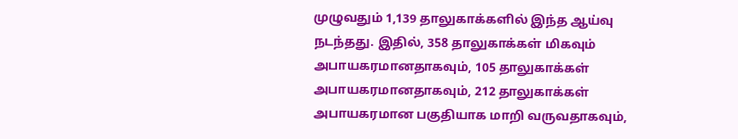முழுவதும் 1,139 தாலுகாக்களில் இந்த ஆய்வு நடந்தது. இதில், 358 தாலுகாக்கள் மிகவும் அபாயகரமானதாகவும், 105 தாலுகாக்கள் அபாயகரமானதாகவும், 212 தாலுகாக்கள் அபாயகரமான பகுதியாக மாறி வருவதாகவும்,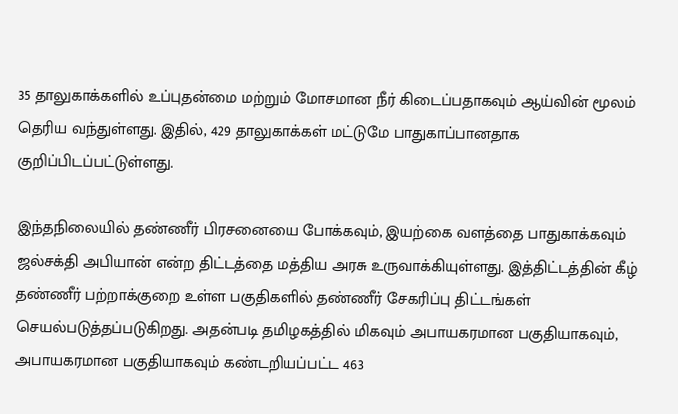35 தாலுகாக்களில் உப்புதன்மை மற்றும் மோசமான நீர் கிடைப்பதாகவும் ஆய்வின் மூலம் தெரிய வந்துள்ளது. இதில், 429 தாலுகாக்கள் மட்டுமே பாதுகாப்பானதாக குறிப்பிடப்பட்டுள்ளது.

இந்தநிலையில் தண்ணீர் பிரசனையை போக்கவும், இயற்கை வளத்தை பாதுகாக்கவும் ஜல்சக்தி அபியான் என்ற திட்டத்தை மத்திய அரசு உருவாக்கியுள்ளது. இத்திட்டத்தின் கீழ் தண்ணீர் பற்றாக்குறை உள்ள பகுதிகளில் தண்ணீர் சேகரிப்பு திட்டங்கள் செயல்படுத்தப்படுகிறது. அதன்படி தமிழகத்தில் மிகவும் அபாயகரமான பகுதியாகவும், அபாயகரமான பகுதியாகவும் கண்டறியப்பட்ட 463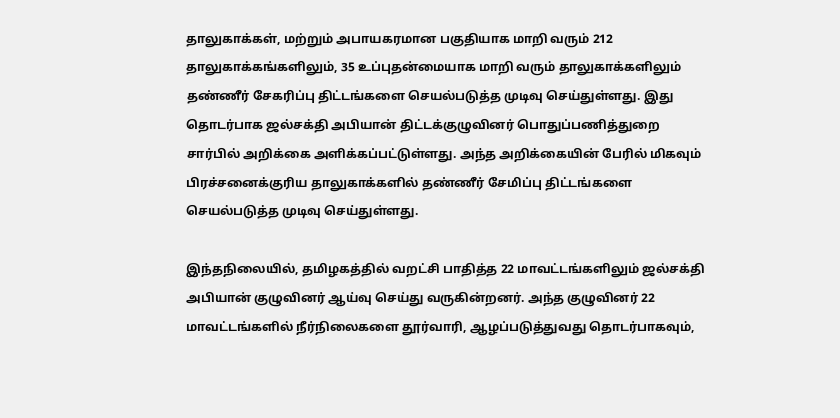தாலுகாக்கள், மற்றும் அபாயகரமான பகுதியாக மாறி வரும் 212 தாலுகாக்கங்களிலும், 35 உப்புதன்மையாக மாறி வரும் தாலுகாக்களிலும் தண்ணீர் சேகரிப்பு திட்டங்களை செயல்படுத்த முடிவு செய்துள்ளது. இது தொடர்பாக ஜல்சக்தி அபியான் திட்டக்குழுவினர் பொதுப்பணித்துறை சார்பில் அறிக்கை அளிக்கப்பட்டுள்ளது. அந்த அறிக்கையின் பேரில் மிகவும் பிரச்சனைக்குரிய தாலுகாக்களில் தண்ணீர் சேமிப்பு திட்டங்களை செயல்படுத்த முடிவு செய்துள்ளது.

இந்தநிலையில், தமிழகத்தில் வறட்சி பாதித்த 22 மாவட்டங்களிலும் ஜல்சக்தி அபியான் குழுவினர் ஆய்வு செய்து வருகின்றனர். அந்த குழுவினர் 22 மாவட்டங்களில் நீர்நிலைகளை தூர்வாரி, ஆழப்படுத்துவது தொடர்பாகவும்,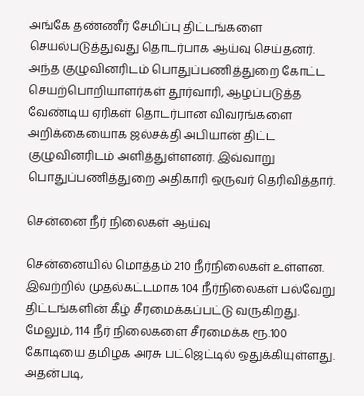அங்கே தண்ணீர் சேமிப்பு திட்டங்களை செயல்படுத்துவது தொடர்பாக ஆய்வு செய்தனர். அந்த குழுவினரிடம் பொதுப்பணித்துறை கோட்ட செயற்பொறியாளர்கள் தூர்வாரி, ஆழப்படுத்த வேண்டிய ஏரிகள் தொடர்பான விவரங்களை அறிக்கையைாக ஜல்சக்தி அபியான் திட்ட குழுவினரிடம் அளித்துள்ளனர். இவ்வாறு பொதுப்பணித்துறை அதிகாரி ஒருவர் தெரிவித்தார்.

சென்னை நீர் நிலைகள் ஆய்வு

சென்னையில் மொத்தம் 210 நீர்நிலைகள் உள்ளன. இவற்றில் முதல்கட்டமாக 104 நீர்நிலைகள் பல்வேறு திட்டங்களின் கீழ் சீரமைக்கப்பட்டு வருகிறது. மேலும், 114 நீர் நிலைகளை சீரமைக்க ரூ.100 கோடியை தமிழக அரசு பட்ஜெட்டில் ஒதுக்கியுள்ளது. அதன்படி,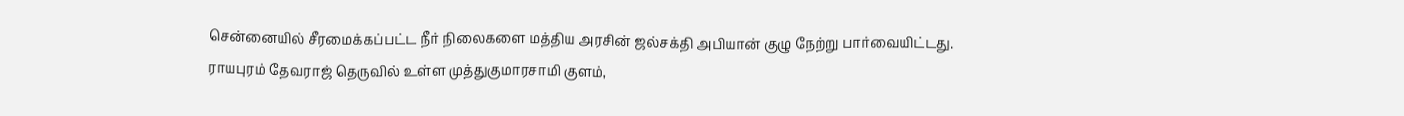சென்னையில் சீரமைக்கப்பட்ட நீர் நிலைகளை மத்திய அரசின் ஜல்சக்தி அபியான் குழு நேற்று பார்வையிட்டது. ராயபுரம் தேவராஜ் தெருவில் உள்ள முத்துகுமாரசாமி குளம்,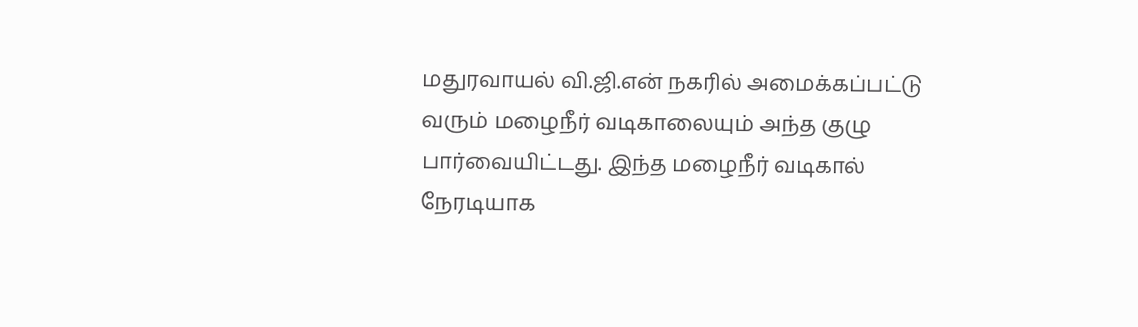மதுரவாயல் வி.ஜி.என் நகரில் அமைக்கப்பட்டு வரும் மழைநீர் வடிகாலையும் அந்த குழு பார்வையிட்டது. இந்த மழைநீர் வடிகால் நேரடியாக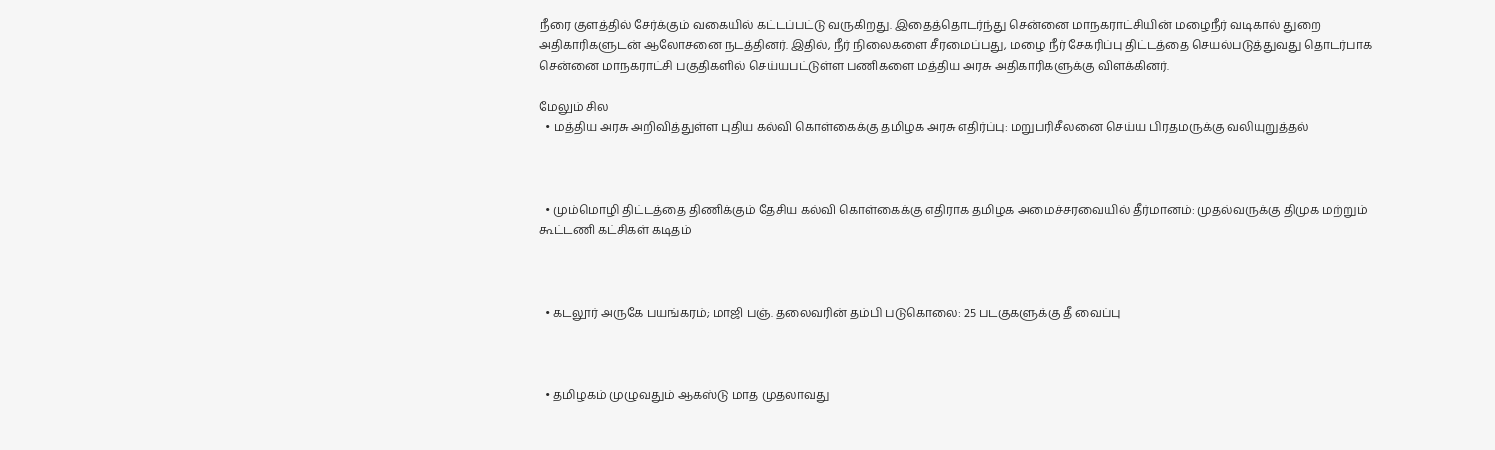நீரை குளத்தில் சேர்க்கும் வகையில் கட்டப்பட்டு வருகிறது. இதைத்தொடர்ந்து சென்னை மாநகராட்சியின் மழைநீர் வடிகால் துறை அதிகாரிகளுடன் ஆலோசனை நடத்தினர். இதில், நீர் நிலைகளை சீரமைப்பது, மழை நீர் சேகரிப்பு திட்டத்தை செயல்படுத்துவது தொடர்பாக சென்னை மாநகராட்சி பகுதிகளில் செய்யபட்டுள்ள பணிகளை மத்திய அரசு அதிகாரிகளுக்கு விளக்கினர்.

மேலும் சில
  • மத்திய அரசு அறிவித்துள்ள புதிய கல்வி கொள்கைக்கு தமிழக அரசு எதிர்ப்பு: மறுபரிசீலனை செய்ய பிரதமருக்கு வலியுறுத்தல்



  • மும்மொழி திட்டத்தை திணிக்கும் தேசிய கல்வி கொள்கைக்கு எதிராக தமிழக அமைச்சரவையில் தீர்மானம்: முதல்வருக்கு திமுக மற்றும் கூட்டணி கட்சிகள் கடிதம்



  • கடலூர் அருகே பயங்கரம்; மாஜி பஞ். தலைவரின் தம்பி படுகொலை: 25 படகுகளுக்கு தீ வைப்பு



  • தமிழகம் முழுவதும் ஆகஸ்டு மாத முதலாவது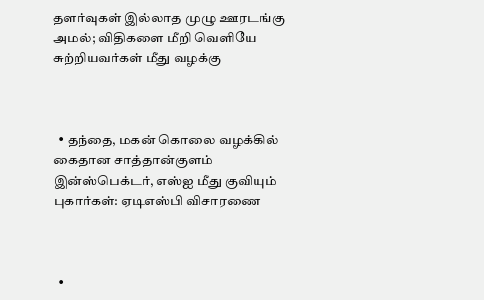தளர்வுகள் இல்லாத முழு ஊரடங்கு அமல்; விதிகளை மீறி வெளியே சுற்றியவர்கள் மீது வழக்கு



  • தந்தை, மகன் கொலை வழக்கில் கைதான சாத்தான்குளம் இன்ஸ்பெக்டர், எஸ்ஐ மீது குவியும் புகார்கள்: ஏடிஎஸ்பி விசாரணை



  •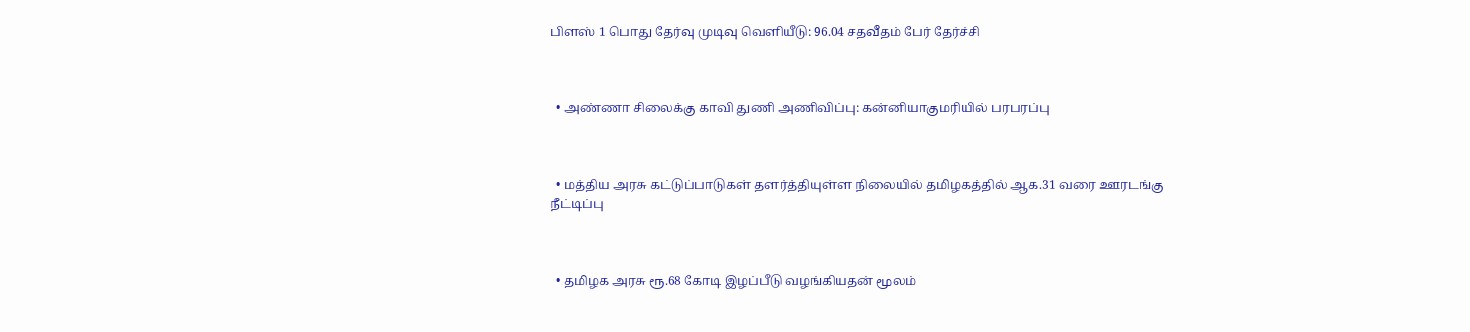பிளஸ் 1 பொது தேர்வு முடிவு வெளியீடு: 96.04 சதவீதம் பேர் தேர்ச்சி



  • அண்ணா சிலைக்கு காவி துணி அணிவிப்பு: கன்னியாகுமரியில் பரபரப்பு



  • மத்திய அரசு கட்டுப்பாடுகள் தளர்த்தியுள்ள நிலையில் தமிழகத்தில் ஆக.31 வரை ஊரடங்கு நீட்டிப்பு



  • தமிழக அரசு ரூ.68 கோடி இழப்பீடு வழங்கியதன் மூலம்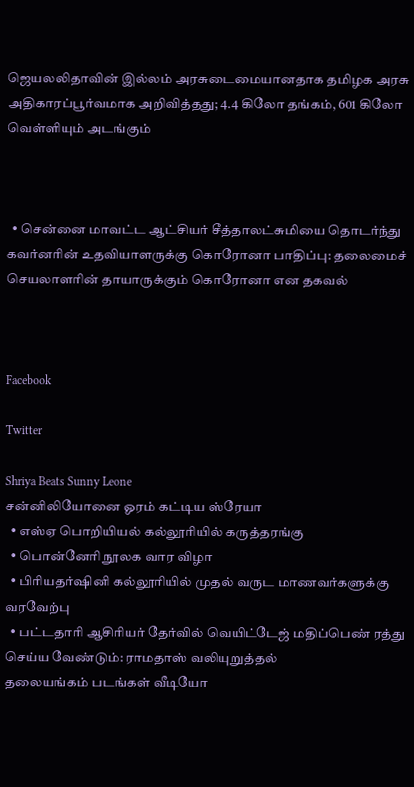ஜெயலலிதாவின் இல்லம் அரசுடைமையானதாக தமிழக அரசு அதிகாரப்பூர்வமாக அறிவித்தது; 4.4 கிலோ தங்கம், 601 கிலோ வெள்ளியும் அடங்கும்



  • சென்னை மாவட்ட ஆட்சியர் சீத்தாலட்சுமியை தொடர்ந்து கவர்னரின் உதவியாளருக்கு கொரோனா பாதிப்பு: தலைமைச் செயலாளரின் தாயாருக்கும் கொரோனா என தகவல்



Facebook

Twitter

Shriya Beats Sunny Leone
சன்னிலியோனை ஓரம் கட்டிய ஸ்ரேயா
  • எஸ்ஏ பொறியியல் கல்லூரியில் கருத்தரங்கு
  • பொன்னேரி நூலக வார விழா
  • பிரியதர்ஷினி கல்லூரியில் முதல் வருட மாணவர்களுக்கு வரவேற்பு
  • பட்டதாரி ஆசிரியர் தேர்வில் வெயிட்டேஜ் மதிப்பெண் ரத்து செய்ய வேண்டும்: ராமதாஸ் வலியுறுத்தல்
தலையங்கம் படங்கள் வீடியோ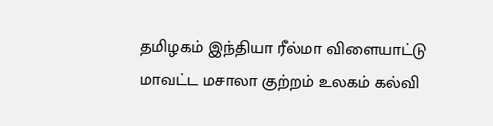தமிழகம் இந்தியா ரீல்மா விளையாட்டு மாவட்ட மசாலா குற்றம் உலகம் கல்வி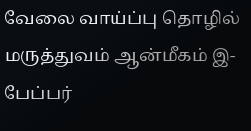வேலை வாய்ப்பு தொழில் மருத்துவம் ஆன்மீகம் இ-பேப்பர்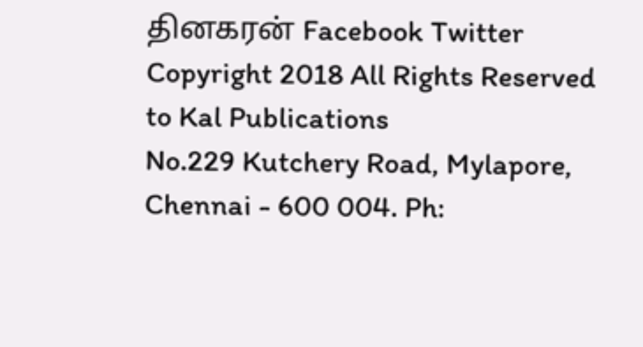தினகரன் Facebook Twitter
Copyright 2018 All Rights Reserved to Kal Publications
No.229 Kutchery Road, Mylapore, Chennai - 600 004. Ph: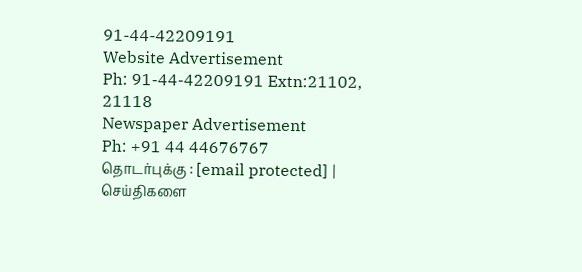91-44-42209191
Website Advertisement
Ph: 91-44-42209191 Extn:21102, 21118
Newspaper Advertisement
Ph: +91 44 44676767
தொடர்புக்கு : [email protected] | செய்திகளை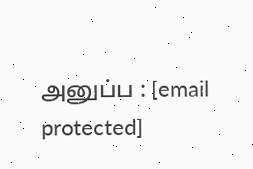அனுப்ப : [email protected]